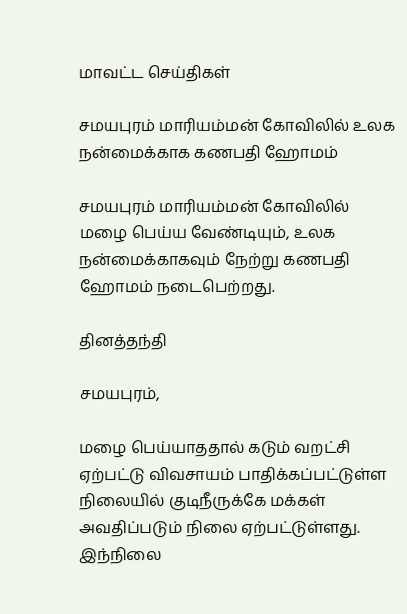மாவட்ட செய்திகள்

சமயபுரம் மாரியம்மன் கோவிலில் உலக நன்மைக்காக கணபதி ஹோமம்

சமயபுரம் மாரியம்மன் கோவிலில் மழை பெய்ய வேண்டியும், உலக நன்மைக்காகவும் நேற்று கணபதி ஹோமம் நடைபெற்றது.

தினத்தந்தி

சமயபுரம்,

மழை பெய்யாததால் கடும் வறட்சி ஏற்பட்டு விவசாயம் பாதிக்கப்பட்டுள்ள நிலையில் குடிநீருக்கே மக்கள் அவதிப்படும் நிலை ஏற்பட்டுள்ளது. இந்நிலை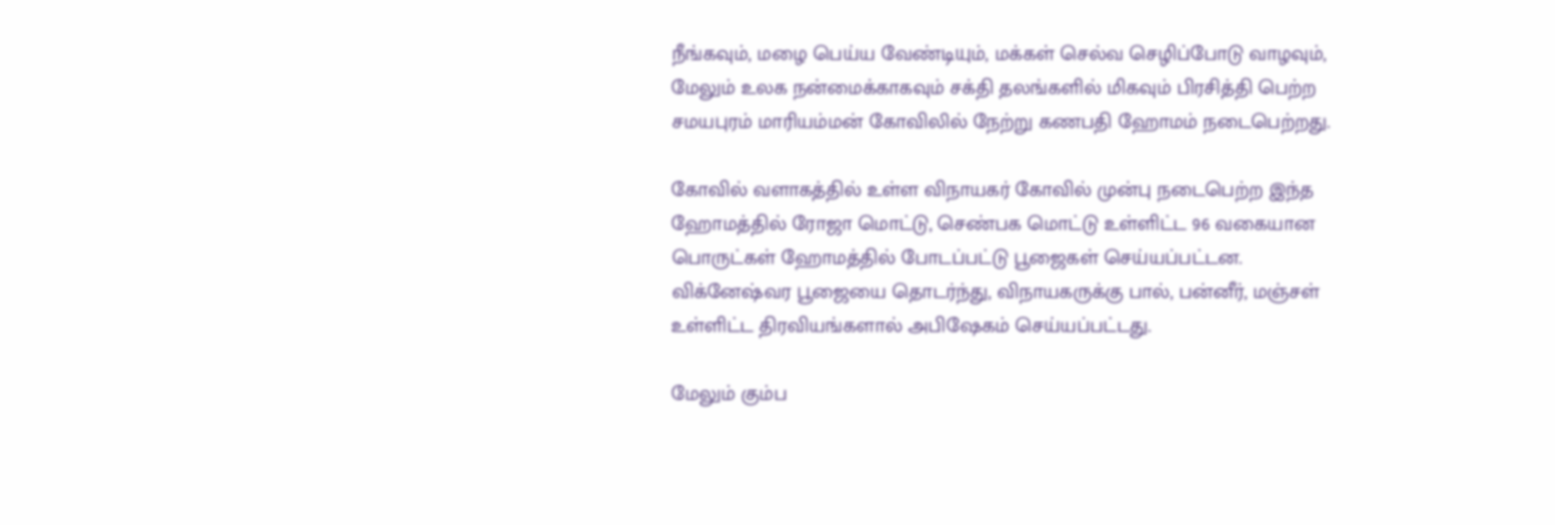நீங்கவும், மழை பெய்ய வேண்டியும், மக்கள் செல்வ செழிப்போடு வாழவும், மேலும் உலக நன்மைக்காகவும் சக்தி தலங்களில் மிகவும் பிரசித்தி பெற்ற சமயபுரம் மாரியம்மன் கோவிலில் நேற்று கணபதி ஹோமம் நடைபெற்றது.

கோவில் வளாகத்தில் உள்ள விநாயகர் கோவில் முன்பு நடைபெற்ற இந்த ஹோமத்தில் ரோஜா மொட்டு, செண்பக மொட்டு உள்ளிட்ட 96 வகையான பொருட்கள் ஹோமத்தில் போடப்பட்டு பூஜைகள் செய்யப்பட்டன. விக்னேஷ்வர பூஜையை தொடர்ந்து, விநாயகருக்கு பால், பன்னீர், மஞ்சள் உள்ளிட்ட திரவியங்களால் அபிஷேகம் செய்யப்பட்டது.

மேலும் கும்ப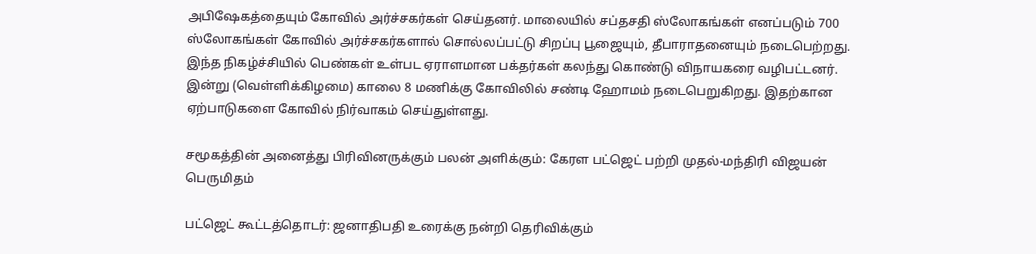அபிஷேகத்தையும் கோவில் அர்ச்சகர்கள் செய்தனர். மாலையில் சப்தசதி ஸ்லோகங்கள் எனப்படும் 700 ஸ்லோகங்கள் கோவில் அர்ச்சகர்களால் சொல்லப்பட்டு சிறப்பு பூஜையும், தீபாராதனையும் நடைபெற்றது. இந்த நிகழ்ச்சியில் பெண்கள் உள்பட ஏராளமான பக்தர்கள் கலந்து கொண்டு விநாயகரை வழிபட்டனர். இன்று (வெள்ளிக்கிழமை) காலை 8 மணிக்கு கோவிலில் சண்டி ஹோமம் நடைபெறுகிறது. இதற்கான ஏற்பாடுகளை கோவில் நிர்வாகம் செய்துள்ளது.

சமூகத்தின் அனைத்து பிரிவினருக்கும் பலன் அளிக்கும்: கேரள பட்ஜெட் பற்றி முதல்-மந்திரி விஜயன் பெருமிதம்

பட்ஜெட் கூட்டத்தொடர்: ஜனாதிபதி உரைக்கு நன்றி தெரிவிக்கும்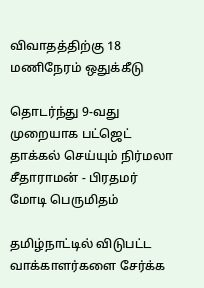விவாதத்திற்கு 18 மணிநேரம் ஒதுக்கீடு

தொடர்ந்து 9-வது முறையாக பட்ஜெட் தாக்கல் செய்யும் நிர்மலா சீதாராமன் - பிரதமர் மோடி பெருமிதம்

தமிழ்நாட்டில் விடுபட்ட வாக்காளர்களை சேர்க்க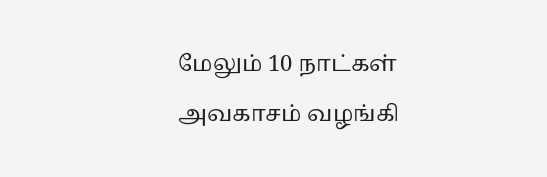மேலும் 10 நாட்கள் அவகாசம் வழங்கி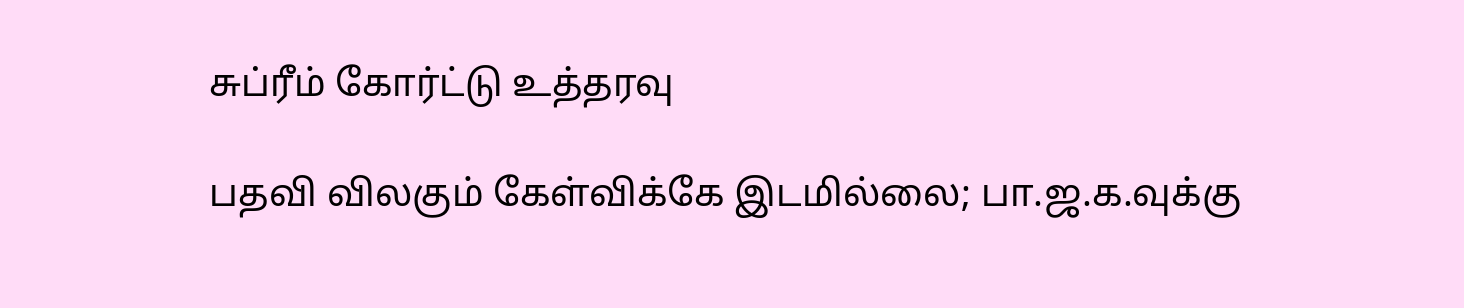சுப்ரீம் கோர்ட்டு உத்தரவு

பதவி விலகும் கேள்விக்கே இடமில்லை; பா.ஜ.க.வுக்கு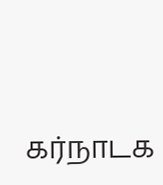கர்நாடக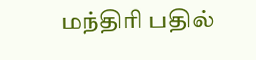மந்திரி பதில்